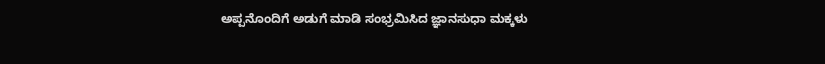ಅಪ್ಪನೊಂದಿಗೆ ಅಡುಗೆ ಮಾಡಿ ಸಂಭ್ರಮಿಸಿದ ಜ್ಞಾನಸುಧಾ ಮಕ್ಕಳು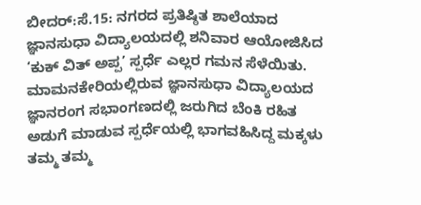ಬೀದರ್:ಸೆ.15: ನಗರದ ಪ್ರತಿಷ್ಠಿತ ಶಾಲೆಯಾದ ಜ್ಞಾನಸುಧಾ ವಿದ್ಯಾಲಯದಲ್ಲಿ ಶನಿವಾರ ಆಯೋಜಿಸಿದ ‘ಕುಕ್ ವಿತ್ ಅಪ್ಪ’ ಸ್ಪರ್ಧೆ ಎಲ್ಲರ ಗಮನ ಸೆಳೆಯಿತು.
ಮಾಮನಕೇರಿಯಲ್ಲಿರುವ ಜ್ಞಾನಸುಧಾ ವಿದ್ಯಾಲಯದ ಜ್ಞಾನರಂಗ ಸಭಾಂಗಣದಲ್ಲಿ ಜರುಗಿದ ಬೆಂಕಿ ರಹಿತ ಅಡುಗೆ ಮಾಡುವ ಸ್ಪರ್ಧೆಯಲ್ಲಿ ಭಾಗವಹಿಸಿದ್ದ ಮಕ್ಕಳು ತಮ್ಮ ತಮ್ಮ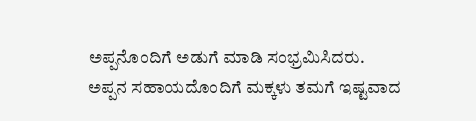ಅಪ್ಪನೊಂದಿಗೆ ಅಡುಗೆ ಮಾಡಿ ಸಂಭ್ರಮಿಸಿದರು.
ಅಪ್ಪನ ಸಹಾಯದೊಂದಿಗೆ ಮಕ್ಕಳು ತಮಗೆ ಇಷ್ಟವಾದ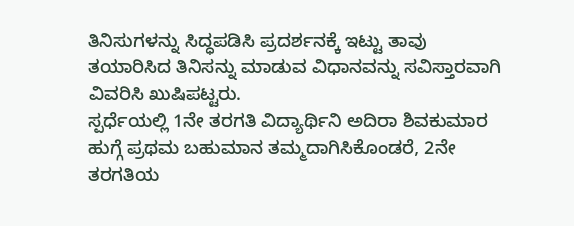ತಿನಿಸುಗಳನ್ನು ಸಿದ್ಧಪಡಿಸಿ ಪ್ರದರ್ಶನಕ್ಕೆ ಇಟ್ಟು ತಾವು ತಯಾರಿಸಿದ ತಿನಿಸನ್ನು ಮಾಡುವ ವಿಧಾನವನ್ನು ಸವಿಸ್ತಾರವಾಗಿ ವಿವರಿಸಿ ಖುಷಿಪಟ್ಟರು.
ಸ್ಪರ್ಧೆಯಲ್ಲಿ 1ನೇ ತರಗತಿ ವಿದ್ಯಾರ್ಥಿನಿ ಅದಿರಾ ಶಿವಕುಮಾರ ಹುಗ್ಗೆ ಪ್ರಥಮ ಬಹುಮಾನ ತಮ್ಮದಾಗಿಸಿಕೊಂಡರೆ, 2ನೇ ತರಗತಿಯ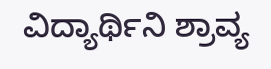ವಿದ್ಯಾರ್ಥಿನಿ ಶ್ರಾವ್ಯ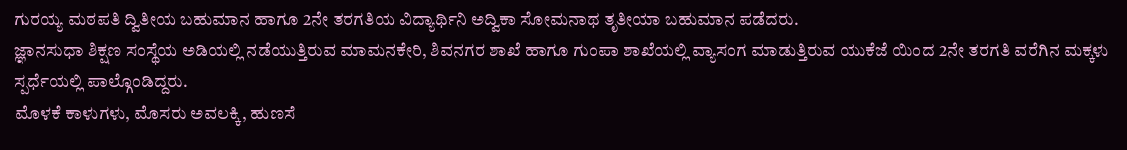ಗುರಯ್ಯ ಮಠಪತಿ ದ್ವಿತೀಯ ಬಹುಮಾನ ಹಾಗೂ 2ನೇ ತರಗತಿಯ ವಿದ್ಯಾರ್ಥಿನಿ ಅದ್ವಿಕಾ ಸೋಮನಾಥ ತೃತೀಯಾ ಬಹುಮಾನ ಪಡೆದರು.
ಜ್ಞಾನಸುಧಾ ಶಿಕ್ಷಣ ಸಂಸ್ಥೆಯ ಅಡಿಯಲ್ಲಿ ನಡೆಯುತ್ತಿರುವ ಮಾಮನಕೇರಿ, ಶಿವನಗರ ಶಾಖೆ ಹಾಗೂ ಗುಂಪಾ ಶಾಖೆಯಲ್ಲಿ ವ್ಯಾಸಂಗ ಮಾಡುತ್ತಿರುವ ಯುಕೆಜೆ ಯಿಂದ 2ನೇ ತರಗತಿ ವರೆಗಿನ ಮಕ್ಕಳು ಸ್ಪರ್ಧೆಯಲ್ಲಿ ಪಾಲ್ಗೊಂಡಿದ್ದರು.
ಮೊಳಕೆ ಕಾಳುಗಳು, ಮೊಸರು ಅವಲಕ್ಕಿ, ಹುಣಸೆ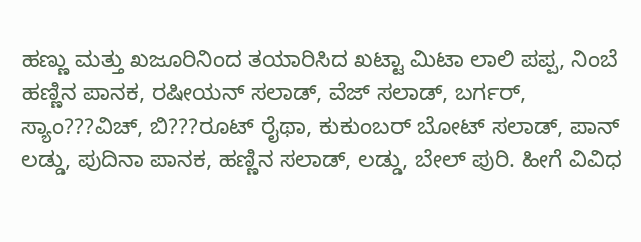ಹಣ್ಣು ಮತ್ತು ಖಜೂರಿನಿಂದ ತಯಾರಿಸಿದ ಖಟ್ಟಾ ಮಿಟಾ ಲಾಲಿ ಪಪ್ಪ, ನಿಂಬೆ ಹಣ್ಣಿನ ಪಾನಕ, ರಷೀಯನ್ ಸಲಾಡ್, ವೆಜ್ ಸಲಾಡ್, ಬರ್ಗರ್, ಸ್ಯಾಂ???ವಿಚ್, ಬಿ???ರೂಟ್ ರೈಥಾ, ಕುಕುಂಬರ್ ಬೋಟ್ ಸಲಾಡ್, ಪಾನ್ ಲಡ್ಡು, ಪುದಿನಾ ಪಾನಕ, ಹಣ್ಣಿನ ಸಲಾಡ್, ಲಡ್ಡು, ಬೇಲ್ ಪುರಿ. ಹೀಗೆ ವಿವಿಧ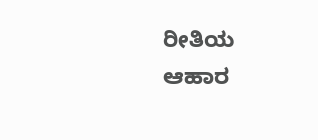ರೀತಿಯ ಆಹಾರ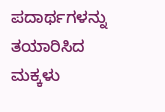ಪದಾರ್ಥಗಳನ್ನು ತಯಾರಿಸಿದ ಮಕ್ಕಳು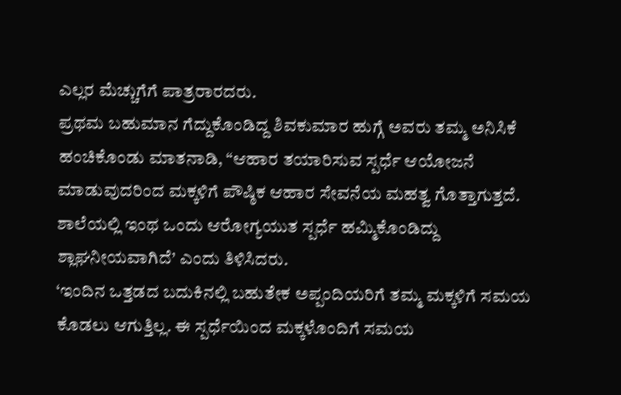ಎಲ್ಲರ ಮೆಚ್ಚುಗೆಗೆ ಪಾತ್ರರಾರದರು.
ಪ್ರಥಮ ಬಹುಮಾನ ಗೆದ್ದುಕೊಂಡಿದ್ದ ಶಿವಕುಮಾರ ಹುಗ್ಗೆ ಅವರು ತಮ್ಮ ಅನಿಸಿಕೆ ಹಂಚಿಕೊಂಡು ಮಾತನಾಡಿ, “ಆಹಾರ ತಯಾರಿಸುವ ಸ್ಪರ್ಧೆ ಆಯೋಜನೆ ಮಾಡುವುದರಿಂದ ಮಕ್ಕಳಿಗೆ ಪೌಷ್ಠಿಕ ಆಹಾರ ಸೇವನೆಯ ಮಹತ್ವ ಗೊತ್ತಾಗುತ್ತದೆ. ಶಾಲೆಯಲ್ಲಿ ಇಂಥ ಒಂದು ಆರೋಗ್ಯಯುತ ಸ್ಪರ್ಧೆ ಹಮ್ಮಿಕೊಂಡಿದ್ದು ಶ್ಲಾಘನೀಯವಾಗಿದೆ’ ಎಂದು ತಿಳಿಸಿದರು.
‘ಇಂದಿನ ಒತ್ತಡದ ಬದುಕಿನಲ್ಲಿ ಬಹುತೇಕ ಅಪ್ಪಂದಿಯರಿಗೆ ತಮ್ಮ ಮಕ್ಕಳಿಗೆ ಸಮಯ ಕೊಡಲು ಆಗುತ್ತಿಲ್ಲ. ಈ ಸ್ಪರ್ಧೆಯಿಂದ ಮಕ್ಕಳೊಂದಿಗೆ ಸಮಯ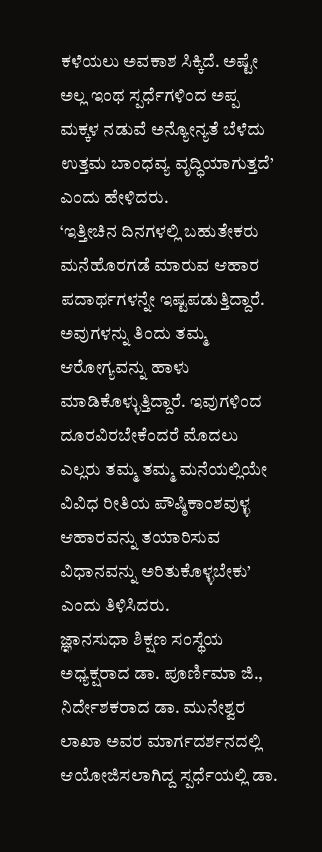ಕಳೆಯಲು ಅವಕಾಶ ಸಿಕ್ಕಿದೆ. ಅಷ್ಟೇ ಅಲ್ಲ ಇಂಥ ಸ್ಪರ್ಧೆಗಳಿಂದ ಅಪ್ಪ ಮಕ್ಕಳ ನಡುವೆ ಅನ್ಯೋನ್ಯತೆ ಬೆಳೆದು ಉತ್ತಮ ಬಾಂಧವ್ಯ ವೃದ್ಧಿಯಾಗುತ್ತದೆ’ ಎಂದು ಹೇಳಿದರು.
‘ಇತ್ತೀಚಿನ ದಿನಗಳಲ್ಲಿ ಬಹುತೇಕರು ಮನೆಹೊರಗಡೆ ಮಾರುವ ಆಹಾರ ಪದಾರ್ಥಗಳನ್ನೇ ಇಷ್ಟಪಡುತ್ತಿದ್ದಾರೆ. ಅವುಗಳನ್ನು ತಿಂದು ತಮ್ಮ ಆರೋಗ್ಯವನ್ನು ಹಾಳು ಮಾಡಿಕೊಳ್ಳುತ್ತಿದ್ದಾರೆ. ಇವುಗಳಿಂದ ದೂರವಿರಬೇಕೆಂದರೆ ಮೊದಲು ಎಲ್ಲರು ತಮ್ಮ ತಮ್ಮ ಮನೆಯಲ್ಲಿಯೇ ವಿವಿಧ ರೀತಿಯ ಪೌಷ್ಠಿಕಾಂಶವುಳ್ಳ ಆಹಾರವನ್ನು ತಯಾರಿಸುವ ವಿಧಾನವನ್ನು ಅರಿತುಕೊಳ್ಳಬೇಕು’ ಎಂದು ತಿಳಿಸಿದರು.
ಜ್ಞಾನಸುಧಾ ಶಿಕ್ಷಣ ಸಂಸ್ಥೆಯ ಅಧ್ಯಕ್ಷರಾದ ಡಾ. ಪೂರ್ಣಿಮಾ ಜಿ., ನಿರ್ದೇಶಕರಾದ ಡಾ. ಮುನೇಶ್ವರ ಲಾಖಾ ಅವರ ಮಾರ್ಗದರ್ಶನದಲ್ಲಿ ಆಯೋಜಿಸಲಾಗಿದ್ದ ಸ್ಪರ್ಧೆಯಲ್ಲಿ ಡಾ.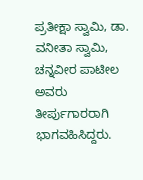ಪ್ರತೀಕ್ಷಾ ಸ್ವಾಮಿ, ಡಾ. ವನೀತಾ ಸ್ವಾಮಿ, ಚನ್ನವೀರ ಪಾಟೀಲ ಅವರು ತೀರ್ಪುಗಾರರಾಗಿ ಭಾಗವಹಿಸಿದ್ದರು.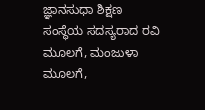ಜ್ಞಾನಸುಧಾ ಶಿಕ್ಷಣ ಸಂಸ್ಥೆಯ ಸದಸ್ಯರಾದ ರವಿ ಮೂಲಗೆ, ಮಂಜುಳಾ ಮೂಲಗೆ,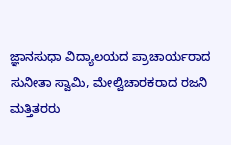ಜ್ಞಾನಸುಧಾ ವಿದ್ಯಾಲಯದ ಪ್ರಾಚಾರ್ಯರಾದ ಸುನೀತಾ ಸ್ವಾಮಿ, ಮೇಲ್ವಿಚಾರಕರಾದ ರಜನಿ ಮತ್ತಿತರರು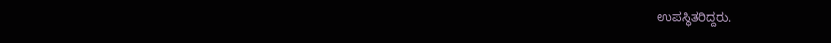ಉಪಸ್ಥಿತರಿದ್ದರು.